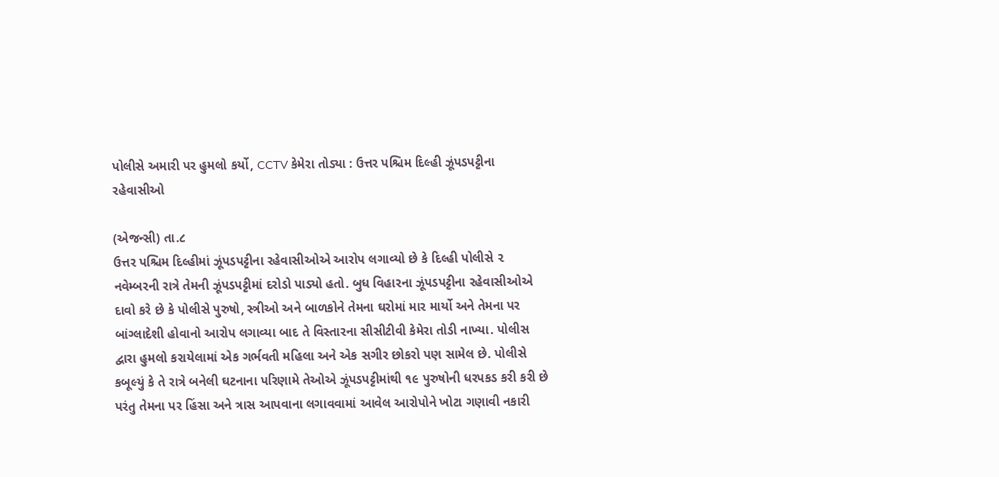પોલીસે અમારી પર હુમલો કર્યો, CCTV કેમેરા તોડ્યા : ઉત્તર પશ્ચિમ દિલ્હી ઝૂંપડપટ્ટીના રહેવાસીઓ

(એજન્સી) તા.૮
ઉત્તર પશ્ચિમ દિલ્હીમાં ઝૂંપડપટ્ટીના રહેવાસીઓએ આરોપ લગાવ્યો છે કે દિલ્હી પોલીસે ૨ નવેમ્બરની રાત્રે તેમની ઝૂંપડપટ્ટીમાં દરોડો પાડ્યો હતો. બુધ વિહારના ઝૂંપડપટ્ટીના રહેવાસીઓએ દાવો કરે છે કે પોલીસે પુરુષો, સ્ત્રીઓ અને બાળકોને તેમના ઘરોમાં માર માર્યો અને તેમના પર બાંગ્લાદેશી હોવાનો આરોપ લગાવ્યા બાદ તે વિસ્તારના સીસીટીવી કેમેરા તોડી નાખ્યા. પોલીસ દ્વારા હુમલો કરાયેલામાં એક ગર્ભવતી મહિલા અને એક સગીર છોકરો પણ સામેલ છે. પોલીસે કબૂલ્યું કે તે રાત્રે બનેલી ઘટનાના પરિણામે તેઓએ ઝૂંપડપટ્ટીમાંથી ૧૯ પુરુષોની ધરપકડ કરી કરી છે પરંતુ તેમના પર હિંસા અને ત્રાસ આપવાના લગાવવામાં આવેલ આરોપોને ખોટા ગણાવી નકારી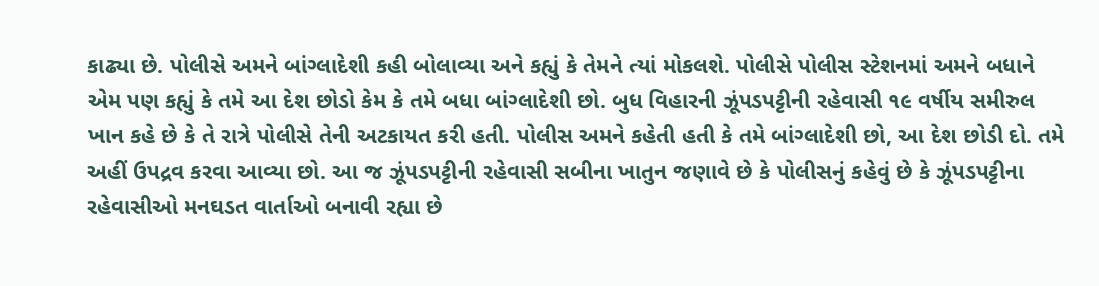કાઢ્યા છે. પોલીસે અમને બાંગ્લાદેશી કહી બોલાવ્યા અને કહ્યું કે તેમને ત્યાં મોકલશે. પોલીસે પોલીસ સ્ટેશનમાં અમને બધાને એમ પણ કહ્યું કે તમે આ દેશ છોડો કેમ કે તમે બધા બાંગ્લાદેશી છો. બુધ વિહારની ઝૂંપડપટ્ટીની રહેવાસી ૧૯ વર્ષીય સમીરુલ ખાન કહે છે કે તે રાત્રે પોલીસે તેની અટકાયત કરી હતી. પોલીસ અમને કહેતી હતી કે તમે બાંગ્લાદેશી છો, આ દેશ છોડી દો. તમે અહીં ઉપદ્રવ કરવા આવ્યા છો. આ જ ઝૂંપડપટ્ટીની રહેવાસી સબીના ખાતુન જણાવે છે કે પોલીસનું કહેવું છે કે ઝૂંપડપટ્ટીના રહેવાસીઓ મનઘડત વાર્તાઓ બનાવી રહ્યા છે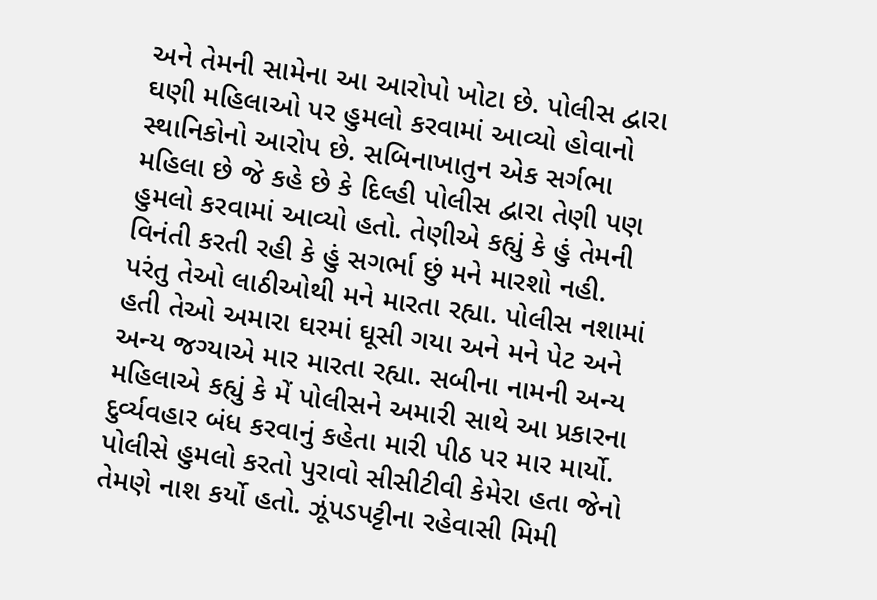અને તેમની સામેના આ આરોપો ખોટા છે. પોલીસ દ્વારા ઘણી મહિલાઓ પર હુમલો કરવામાં આવ્યો હોવાનો સ્થાનિકોનો આરોપ છે. સબિનાખાતુન એક સર્ગભા મહિલા છે જે કહે છે કે દિલ્હી પોલીસ દ્વારા તેણી પણ હુમલો કરવામાં આવ્યો હતો. તેણીએ કહ્યું કે હું તેમની વિનંતી કરતી રહી કે હું સગર્ભા છું મને મારશો નહી. પરંતુ તેઓ લાઠીઓથી મને મારતા રહ્યા. પોલીસ નશામાં હતી તેઓ અમારા ઘરમાં ઘૂસી ગયા અને મને પેટ અને અન્ય જગ્યાએ માર મારતા રહ્યા. સબીના નામની અન્ય મહિલાએ કહ્યું કે મેં પોલીસને અમારી સાથે આ પ્રકારના દુર્વ્યવહાર બંધ કરવાનું કહેતા મારી પીઠ પર માર માર્યો. પોલીસે હુમલો કરતો પુરાવો સીસીટીવી કેમેરા હતા જેનો તેમણે નાશ કર્યો હતો. ઝૂંપડપટ્ટીના રહેવાસી મિમી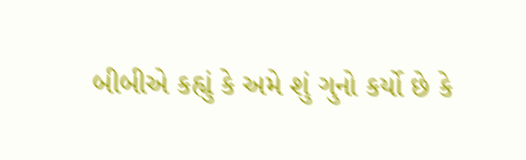બીબીએ કહ્યું કે અમે શું ગુનો કર્યો છે કે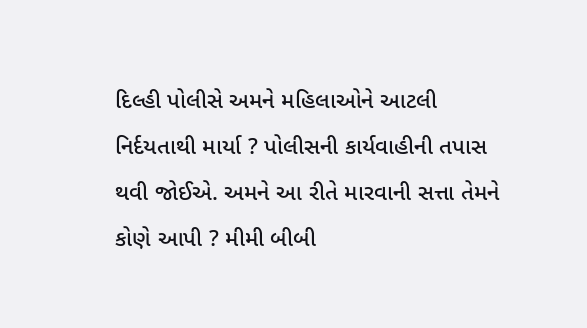દિલ્હી પોલીસે અમને મહિલાઓને આટલી નિર્દયતાથી માર્યા ? પોલીસની કાર્યવાહીની તપાસ થવી જોઈએ. અમને આ રીતે મારવાની સત્તા તેમને કોણે આપી ? મીમી બીબી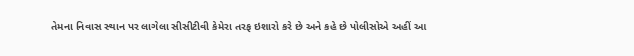તેમના નિવાસ સ્થાન પર લાગેલા સીસીટીવી કેમેરા તરફ ઇશારો કરે છે અને કહે છે પોલીસોએ અહીં આ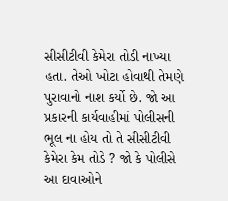સીસીટીવી કેમેરા તોડી નાખ્યા હતા. તેઓ ખોટા હોવાથી તેમણે પુરાવાનો નાશ કર્યો છે. જો આ પ્રકારની કાર્યવાહીમાં પોલીસની ભૂલ ના હોય તો તે સીસીટીવી કેમેરા કેમ તોડે ? જો કે પોલીસે આ દાવાઓને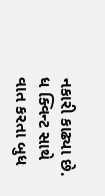નકારી કાઢ્યા છે. ધ ક્વિન્ટ સાથે વાત કરતા બુધ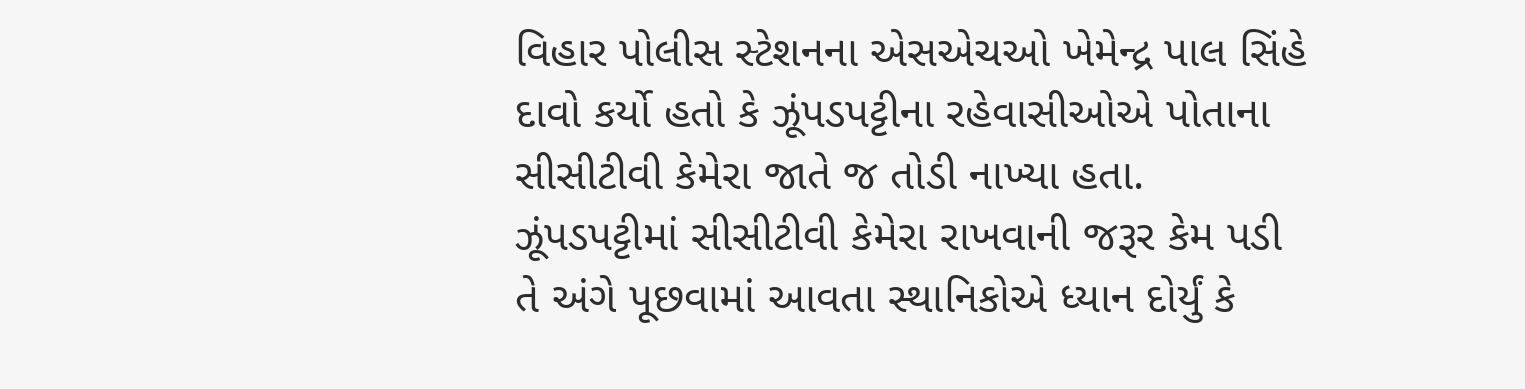વિહાર પોલીસ સ્ટેશનના એસએચઓ ખેમેન્દ્ર પાલ સિંહે દાવો કર્યો હતો કે ઝૂંપડપટ્ટીના રહેવાસીઓએ પોતાના સીસીટીવી કેમેરા જાતે જ તોડી નાખ્યા હતા. ઝૂંપડપટ્ટીમાં સીસીટીવી કેમેરા રાખવાની જરૂર કેમ પડી તે અંગે પૂછવામાં આવતા સ્થાનિકોએ ધ્યાન દોર્યું કે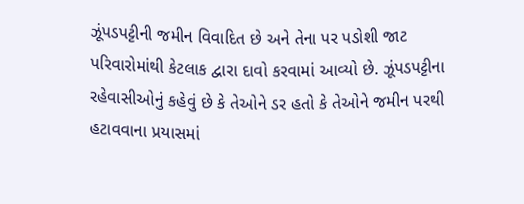ઝૂંપડપટ્ટીની જમીન વિવાદિત છે અને તેના પર પડોશી જાટ પરિવારોમાંથી કેટલાક દ્વારા દાવો કરવામાં આવ્યો છે. ઝૂંપડપટ્ટીના રહેવાસીઓનું કહેવું છે કે તેઓને ડર હતો કે તેઓને જમીન પરથી હટાવવાના પ્રયાસમાં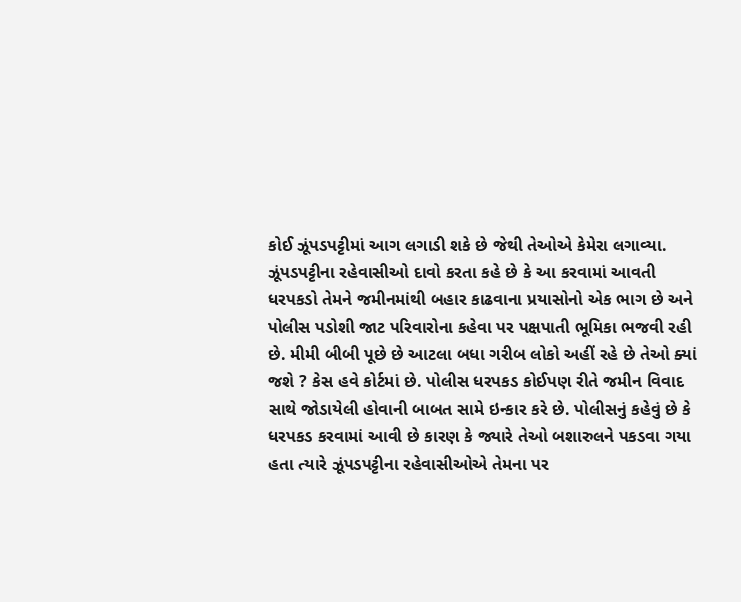કોઈ ઝૂંપડપટ્ટીમાં આગ લગાડી શકે છે જેથી તેઓએ કેમેરા લગાવ્યા. ઝૂંપડપટ્ટીના રહેવાસીઓ દાવો કરતા કહે છે કે આ કરવામાં આવતી ધરપકડો તેમને જમીનમાંથી બહાર કાઢવાના પ્રયાસોનો એક ભાગ છે અને પોલીસ પડોશી જાટ પરિવારોના કહેવા પર પક્ષપાતી ભૂમિકા ભજવી રહી છે. મીમી બીબી પૂછે છે આટલા બધા ગરીબ લોકો અહીં રહે છે તેઓ ક્યાં જશે ? કેસ હવે કોર્ટમાં છે. પોલીસ ધરપકડ કોઈપણ રીતે જમીન વિવાદ સાથે જોડાયેલી હોવાની બાબત સામે ઇન્કાર કરે છે. પોલીસનું કહેવું છે કે ધરપકડ કરવામાં આવી છે કારણ કે જ્યારે તેઓ બશારુલને પકડવા ગયા હતા ત્યારે ઝૂંપડપટ્ટીના રહેવાસીઓએ તેમના પર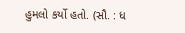હુમલો કર્યો હતો. (સૌ. : ધ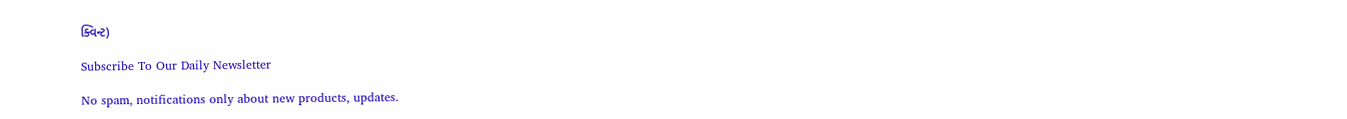ક્વિન્ટ)

Subscribe To Our Daily Newsletter

No spam, notifications only about new products, updates.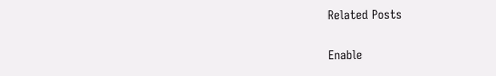Related Posts

Enable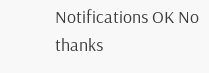Notifications OK No thanks